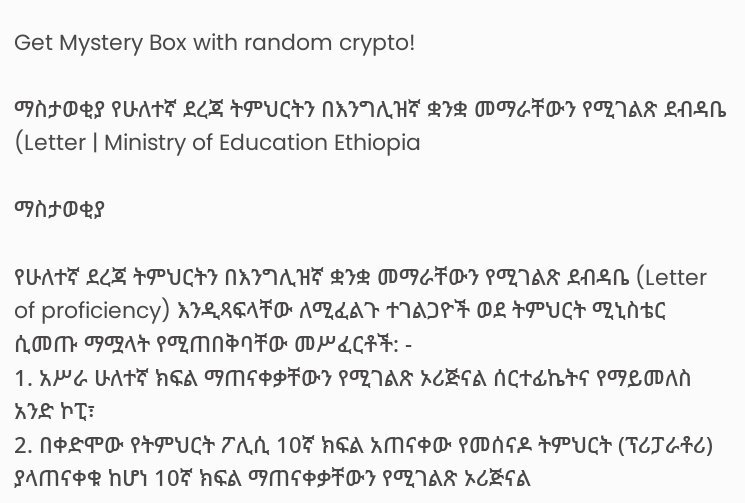Get Mystery Box with random crypto!

ማስታወቂያ የሁለተኛ ደረጃ ትምህርትን በእንግሊዝኛ ቋንቋ መማራቸውን የሚገልጽ ደብዳቤ (Letter | Ministry of Education Ethiopia

ማስታወቂያ

የሁለተኛ ደረጃ ትምህርትን በእንግሊዝኛ ቋንቋ መማራቸውን የሚገልጽ ደብዳቤ (Letter of proficiency) እንዲጻፍላቸው ለሚፈልጉ ተገልጋዮች ወደ ትምህርት ሚኒስቴር ሲመጡ ማሟላት የሚጠበቅባቸው መሥፈርቶች: -
1. አሥራ ሁለተኛ ክፍል ማጠናቀቃቸውን የሚገልጽ ኦሪጅናል ሰርተፊኬትና የማይመለስ አንድ ኮፒ፣
2. በቀድሞው የትምህርት ፖሊሲ 10ኛ ክፍል አጠናቀው የመሰናዶ ትምህርት (ፕሪፓራቶሪ) ያላጠናቀቁ ከሆነ 10ኛ ክፍል ማጠናቀቃቸውን የሚገልጽ ኦሪጅናል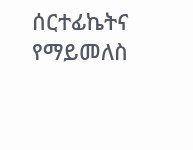ሰርተፊኬትና የማይመለስ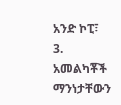አንድ ኮፒ፣
3. አመልካቾች ማንነታቸውን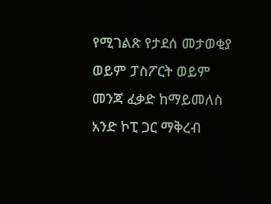የሚገልጽ የታደሰ መታወቂያ ወይም ፓስፖርት ወይም መንጃ ፈቃድ ከማይመለስ አንድ ኮፒ ጋር ማቅረብ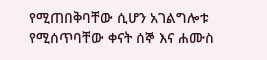የሚጠበቅባቸው ሲሆን አገልግሎቱ የሚሰጥባቸው ቀናት ሰኞ እና ሐሙስ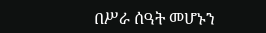በሥራ ሰዓት መሆኑን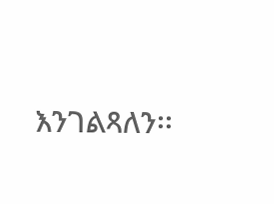እንገልጻለን፡፡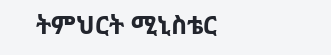ትምህርት ሚኒስቴር